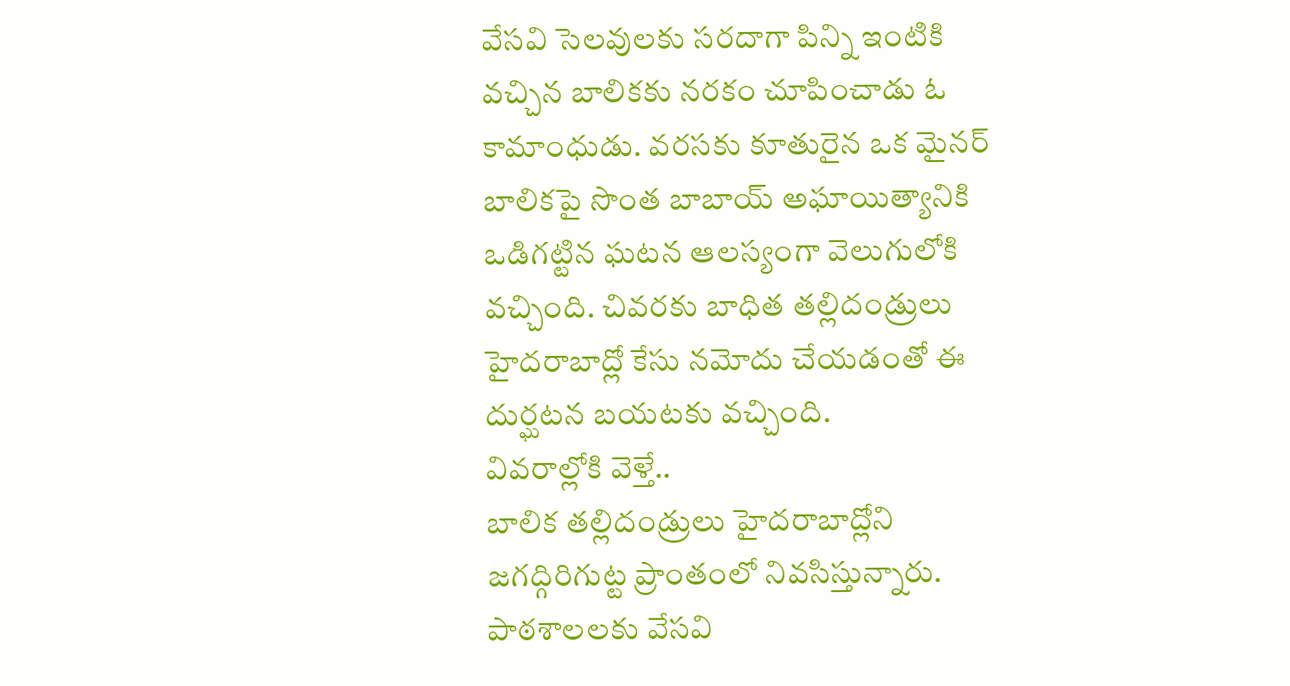వేసవి సెలవులకు సరదాగా పిన్ని ఇంటికి వచ్చిన బాలికకు నరకం చూపించాడు ఓ కామాంధుడు. వరసకు కూతురైన ఒక మైనర్ బాలికపై సొంత బాబాయ్ అఘాయిత్యానికి ఒడిగట్టిన ఘటన ఆలస్యంగా వెలుగులోకి వచ్చింది. చివరకు బాధిత తల్లిదండ్రులు హైదరాబాద్లో కేసు నమోదు చేయడంతో ఈ దుర్ఘటన బయటకు వచ్చింది.
వివరాల్లోకి వెళ్తే..
బాలిక తల్లిదండ్రులు హైదరాబాద్లోని జగద్గిరిగుట్ట ప్రాంతంలో నివసిస్తున్నారు. పాఠశాలలకు వేసవి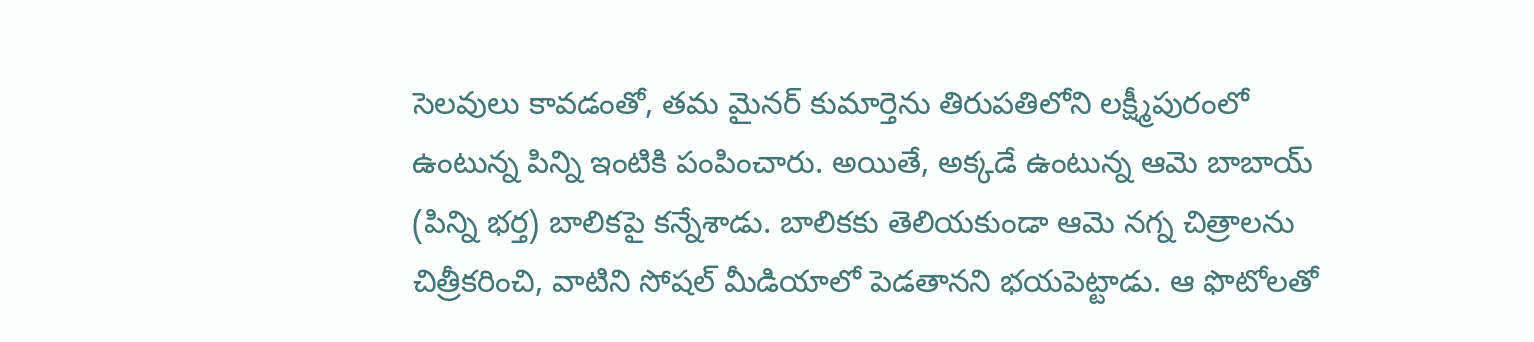సెలవులు కావడంతో, తమ మైనర్ కుమార్తెను తిరుపతిలోని లక్ష్మీపురంలో ఉంటున్న పిన్ని ఇంటికి పంపించారు. అయితే, అక్కడే ఉంటున్న ఆమె బాబాయ్ (పిన్ని భర్త) బాలికపై కన్నేశాడు. బాలికకు తెలియకుండా ఆమె నగ్న చిత్రాలను చిత్రీకరించి, వాటిని సోషల్ మీడియాలో పెడతానని భయపెట్టాడు. ఆ ఫొటోలతో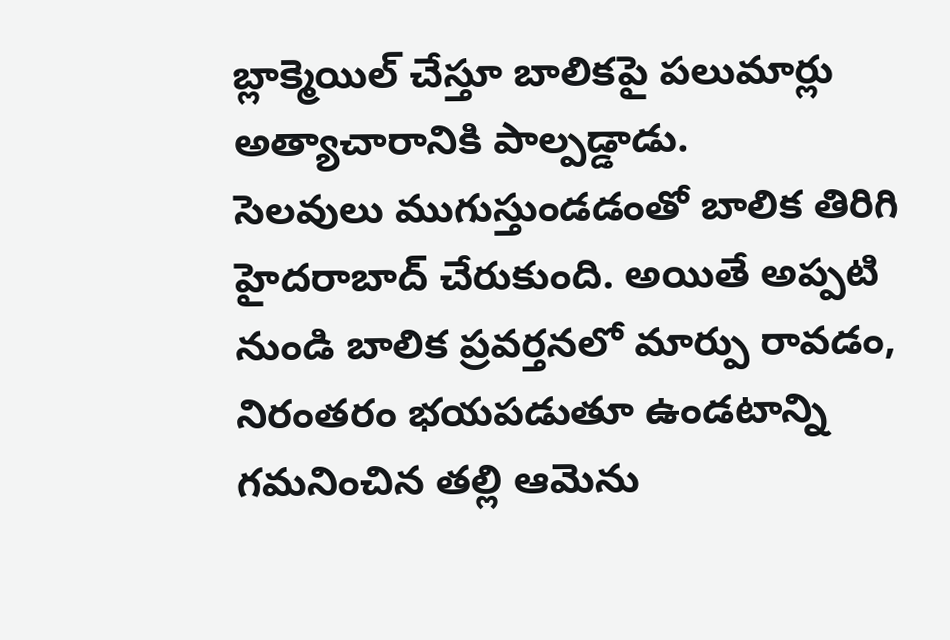బ్లాక్మెయిల్ చేస్తూ బాలికపై పలుమార్లు అత్యాచారానికి పాల్పడ్డాడు.
సెలవులు ముగుస్తుండడంతో బాలిక తిరిగి హైదరాబాద్ చేరుకుంది. అయితే అప్పటి నుండి బాలిక ప్రవర్తనలో మార్పు రావడం, నిరంతరం భయపడుతూ ఉండటాన్ని గమనించిన తల్లి ఆమెను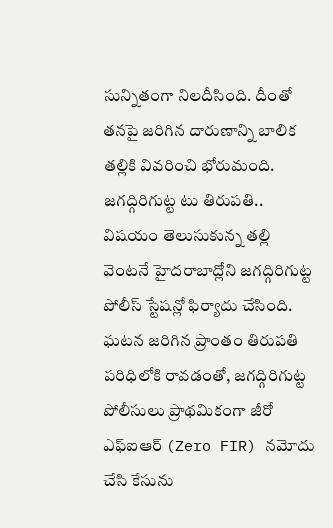సున్నితంగా నిలదీసింది. దీంతో తనపై జరిగిన దారుణాన్ని బాలిక తల్లికి వివరించి భోరుమంది.
జగద్గిరిగుట్ట టు తిరుపతి..
విషయం తెలుసుకున్న తల్లి వెంటనే హైదరాబాద్లోని జగద్గిరిగుట్ట పోలీస్ స్టేషన్లో ఫిర్యాదు చేసింది. ఘటన జరిగిన ప్రాంతం తిరుపతి పరిధిలోకి రావడంతో, జగద్గిరిగుట్ట పోలీసులు ప్రాథమికంగా జీరో ఎఫ్ఐఆర్ (Zero FIR) నమోదు చేసి కేసును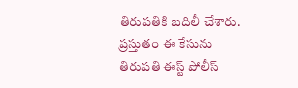తిరుపతికి బదిలీ చేశారు. ప్రస్తుతం ఈ కేసును తిరుపతి ఈస్ట్ పోలీస్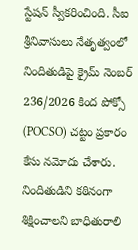స్టేషన్ స్వీకరించింది. సీఐ శ్రీనివాసులు నేతృత్వంలో నిందితుడిపై క్రైమ్ నెంబర్ 236/2026 కింద పోక్సో (POCSO) చట్టం ప్రకారం కేసు నమోదు చేశారు. నిందితుడిని కఠినంగా శిక్షించాలని బాధితురాలి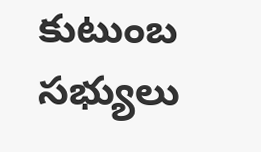కుటుంబ సభ్యులు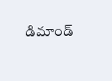డిమాండ్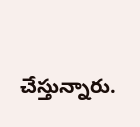చేస్తున్నారు.